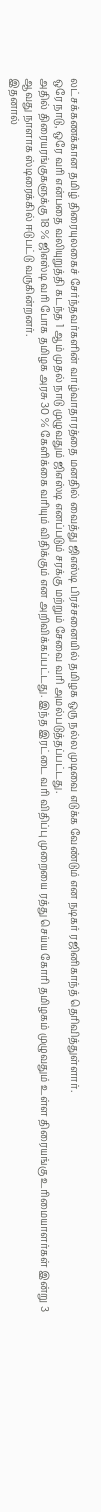லட்சக்கணக்கான தமிழ் திரையுலகைச் சேர்ந்தவர்களின் வாழ்வாதாரத்தை மனதில் வைத்து ஜிஎஸ்டி பிரச்சனையில் தமிழக ஒரு நல்ல முடிவை எடுக்க வேண்டும் என நடிகர் ரஜினிகாந்த் தெரிவித்துள்ளார்.
ஒரே நாடு, ஒரே வரி என்பதை வலியுறுத்தி கடந்த 1 ஆம் முதல் நாடு முழுவதும் ஜிஎஸ்டி எனப்படும் சரக்கு மற்றும் சேவை வரி அமல்படுத்தப்பட்டது.
அதில் திரையரங்குகளுக்கு 18 % ஜிஎஸ்டி வரி போக தமிழக அரசு 30 % கேளிக்கை வரியும் விதிக்கும் என அறிவிக்கப்பட்டது. இந்த இரட்டை வரி விதிப்பு முறையை ரத்து செய்ய கோரி தமிழகம் முழுவதும் உள்ள திரையங்கு உரிமையாளர்கள் இன்று 3 ஆவது நாளாக ஸ்டிரைக்கில் ஈடுபட்டு வருகின்றனர்.
இதனால்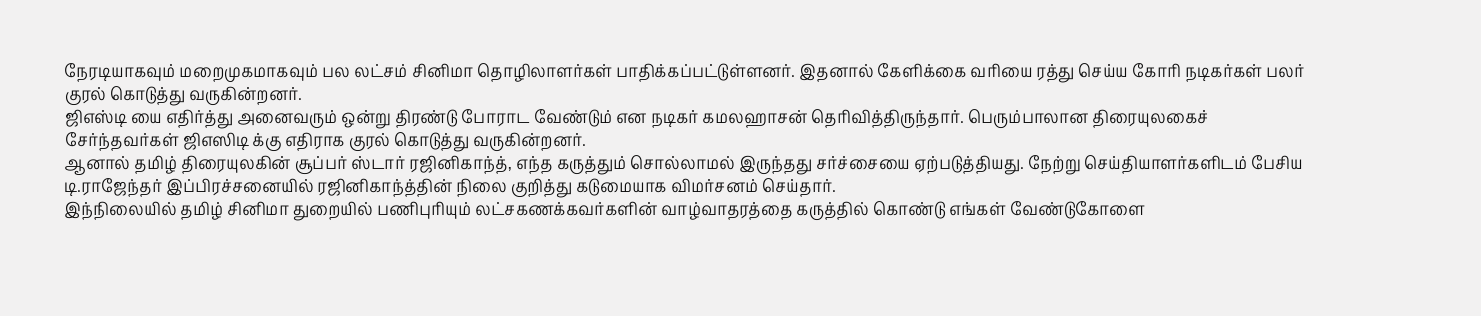நேரடியாகவும் மறைமுகமாகவும் பல லட்சம் சினிமா தொழிலாளர்கள் பாதிக்கப்பட்டுள்ளனர். இதனால் கேளிக்கை வரியை ரத்து செய்ய கோரி நடிகர்கள் பலர் குரல் கொடுத்து வருகின்றனர்.
ஜிஎஸ்டி யை எதிர்த்து அனைவரும் ஒன்று திரண்டு போராட வேண்டும் என நடிகர் கமலஹாசன் தெரிவித்திருந்தார். பெரும்பாலான திரையுலகைச் சேர்ந்தவர்கள் ஜிஎஸிடி க்கு எதிராக குரல் கொடுத்து வருகின்றனர்.
ஆனால் தமிழ் திரையுலகின் சூப்பர் ஸ்டார் ரஜினிகாந்த், எந்த கருத்தும் சொல்லாமல் இருந்தது சர்ச்சையை ஏற்படுத்தியது. நேற்று செய்தியாளர்களிடம் பேசிய டி.ராஜேந்தர் இப்பிரச்சனையில் ரஜினிகாந்த்தின் நிலை குறித்து கடுமையாக விமர்சனம் செய்தார்.
இந்நிலையில் தமிழ் சினிமா துறையில் பணிபுரியும் லட்சகணக்கவர்களின் வாழ்வாதரத்தை கருத்தில் கொண்டு எங்கள் வேண்டுகோளை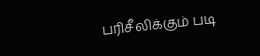பரிசீலிக்கும் படி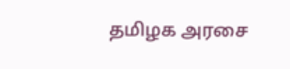தமிழக அரசை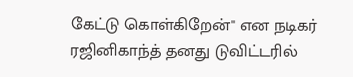கேட்டு கொள்கிறேன்'' என நடிகர் ரஜினிகாந்த் தனது டுவிட்டரில்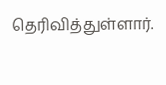தெரிவித்துள்ளார்.